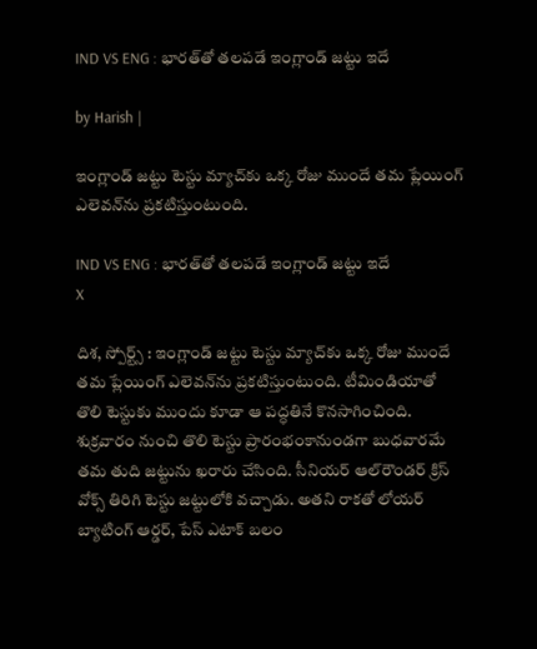IND VS ENG : భారత్‌తో తలపడే ఇంగ్లాండ్ జట్టు ఇదే

by Harish |

ఇంగ్లాండ్ జట్టు టెస్టు మ్యాచ్‌కు ఒక్క రోజు ముందే తమ ప్లేయింగ్ ఎలెవన్‌ను ప్రకటిస్తుంటుంది.

IND VS ENG : భారత్‌తో తలపడే ఇంగ్లాండ్ జట్టు ఇదే
X

దిశ, స్పోర్ట్స్ : ఇంగ్లాండ్ జట్టు టెస్టు మ్యాచ్‌కు ఒక్క రోజు ముందే తమ ప్లేయింగ్ ఎలెవన్‌ను ప్రకటిస్తుంటుంది. టీమిండియాతో తొలి టెస్టుకు ముందు కూడా ఆ పద్ధతినే కొనసాగించింది. శుక్రవారం నుంచి తొలి టెస్టు ప్రారంభంకానుండగా బుధవారమే తమ తుది జట్టును ఖరారు చేసింది. సీనియర్ ఆల్‌రౌండర్ క్రిస్ వోక్స్ తిరిగి టెస్టు జట్టులోకి వచ్చాడు. అతని రాకతో లోయర్ బ్యాటింగ్ ఆర్డర్, పేస్ ఎటాక్‌ బలం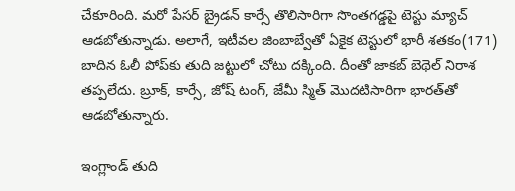చేకూరింది. మరో పేసర్ బ్రైడన్ కార్సే తొలిసారిగా సొంతగడ్డపై టెస్టు మ్యాచ్ ఆడబోతున్నాడు. అలాగే, ఇటీవల జింబాబ్వేతో ఏకైక టెస్టులో భారీ శతకం(171) బాదిన ఓలీ పోప్‌కు తుది జట్టులో చోటు దక్కింది. దీంతో జాకబ్ బెథెల్ నిరాశ తప్పలేదు. బ్రూక్, కార్సే, జోష్ టంగ్, జేమీ స్మిత్ మొదటిసారిగా భారత్‌తో ఆడబోతున్నారు.

ఇంగ్లాండ్ తుది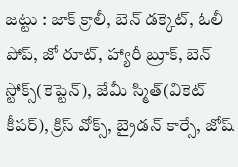జట్టు : జాక్ క్రాలీ, బెన్ డక్కెట్, ఓలీ పోప్, జో రూట్, హ్యారీ బ్రూక్, బెన్ స్టోక్స్(కెప్టెన్), జేమీ స్మిత్(వికెట్ కీపర్), క్రిస్ వోక్స్, బ్రైడన్ కార్సే, జోష్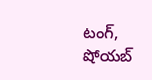టంగ్, షోయబ్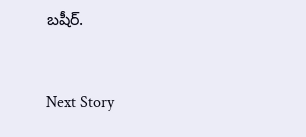బషీర్.


Next Story